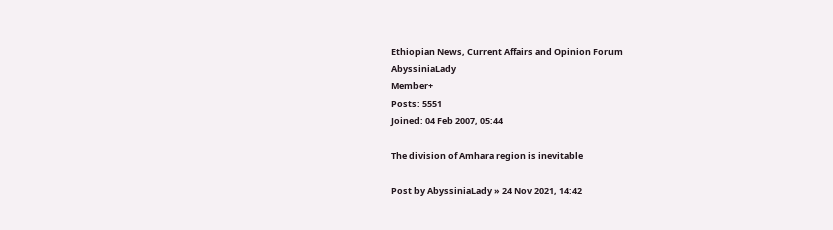Ethiopian News, Current Affairs and Opinion Forum
AbyssiniaLady
Member+
Posts: 5551
Joined: 04 Feb 2007, 05:44

The division of Amhara region is inevitable

Post by AbyssiniaLady » 24 Nov 2021, 14:42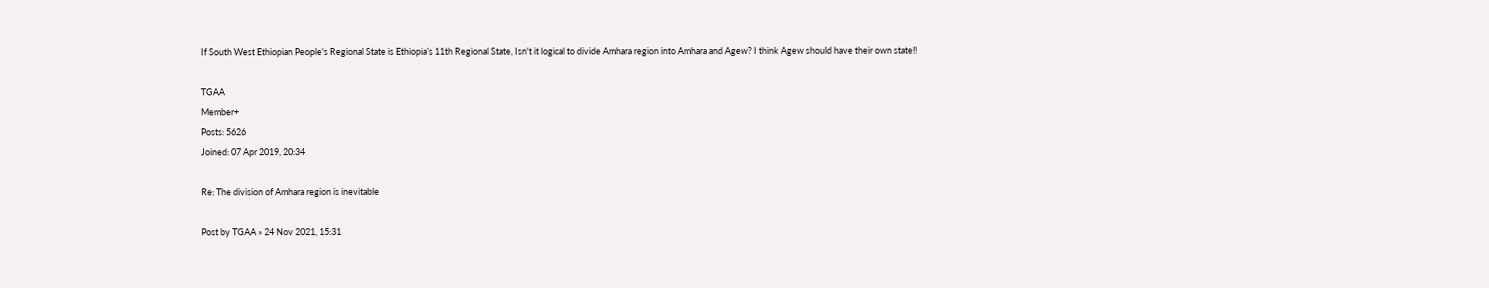If South West Ethiopian People's Regional State is Ethiopia’s 11th Regional State, Isn't it logical to divide Amhara region into Amhara and Agew? I think Agew should have their own state!!

TGAA
Member+
Posts: 5626
Joined: 07 Apr 2019, 20:34

Re: The division of Amhara region is inevitable

Post by TGAA » 24 Nov 2021, 15:31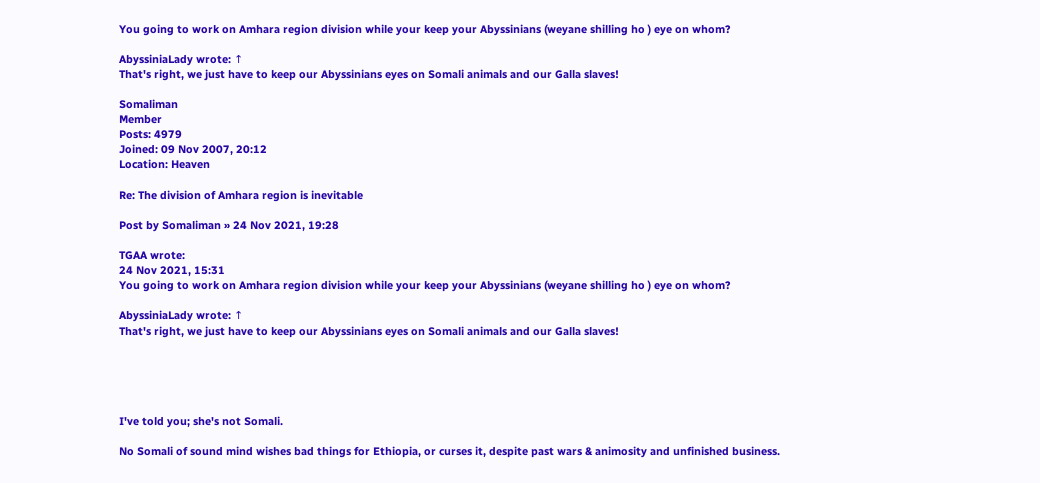You going to work on Amhara region division while your keep your Abyssinians (weyane shilling ho ) eye on whom?

AbyssiniaLady wrote: ↑
That's right, we just have to keep our Abyssinians eyes on Somali animals and our Galla slaves!

Somaliman
Member
Posts: 4979
Joined: 09 Nov 2007, 20:12
Location: Heaven

Re: The division of Amhara region is inevitable

Post by Somaliman » 24 Nov 2021, 19:28

TGAA wrote:
24 Nov 2021, 15:31
You going to work on Amhara region division while your keep your Abyssinians (weyane shilling ho ) eye on whom?

AbyssiniaLady wrote: ↑
That's right, we just have to keep our Abyssinians eyes on Somali animals and our Galla slaves!





I've told you; she's not Somali.

No Somali of sound mind wishes bad things for Ethiopia, or curses it, despite past wars & animosity and unfinished business.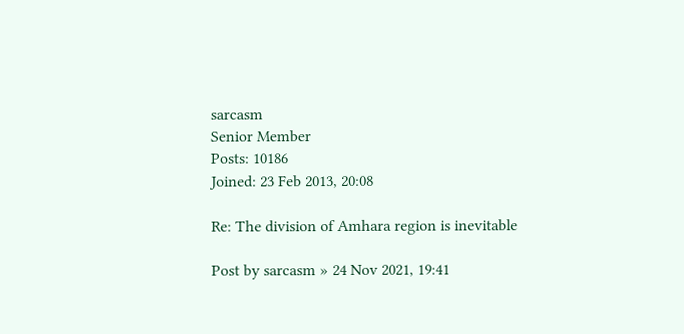sarcasm
Senior Member
Posts: 10186
Joined: 23 Feb 2013, 20:08

Re: The division of Amhara region is inevitable

Post by sarcasm » 24 Nov 2021, 19:41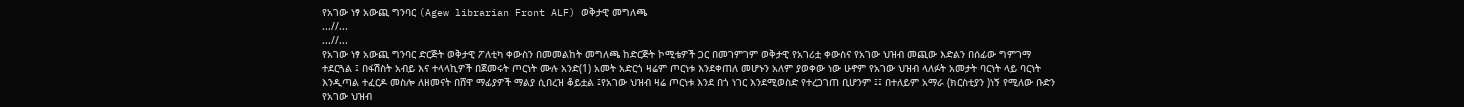የአገው ነፃ አውጪ ግንባር (Agew librarian Front ALF) ወቅታዊ መግለጫ
...//...
...//...
የአገው ነፃ አውጪ ግንባር ድርጅት ወቅታዊ ፖለቲካ ቀውስን በመመልከት መግለጫ ከድርጅት ኮሚቴዎች ጋር በመገምገም ወቅታዊ የአገሪቷ ቀውስና የአገው ህዝብ መጪው እድልን በሰፊው ግምገማ ተደርጓል ፤ በፋሽስት አብይ እና ተላላኪዎች በጀመሩት ጦርነት ሙሉ አንድ(1) አመት አድርጎ ዛሬም ጦርነቱ እንደቀጠለ መሆኑን አለም ያወቀው ነው ሁኖም የአገው ህዝብ ላለፉት አመታት ባርነት ላይ ባርነት እንዲጣል ተፈርዶ መስሎ ለዘመናት በሸዋ ማፊያዎች ማልያ ሲበረዝ ቆይቷል ፤የአገው ህዝብ ዛሬ ጦርነቱ እንደ በጎ ነገር እንደሚወስድ የተረጋገጠ ቢሆንም ፤፤ በተለይም አማራ (ክርስቲያን )ነኝ የሚለው ቡድን የአገው ህዝብ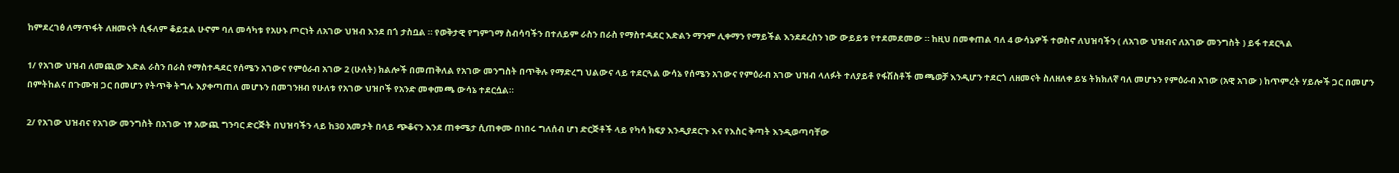ከምደረገፅ ለማጥፋት ለዘመናት ሲፋለም ቆይቷል ሁኖም ባለ መሳካቱ የአሁኑ ጦርነት ለአገው ህዝብ እንደ በጎ ታስቧል ። የወቅታዊ የግምገማ ስብሳባችን በተለይም ራስን በራስ የማስተዳደር እድልን ማንም ሊቀማን የማይችል እንደደረስን ነው ውይይቱ የተደመደመው ። ከዚህ በመቀጠል ባለ 4 ውሳኔዎች ተወስኖ ለህዝባችን ( ለአገው ህዝብና ለአገው መንግስት ) ይፋ ተደርጓል

1/ የአገው ህዝብ ለመጪው እድል ራስን በራስ የማስተዳደር የሰሜን አገውና የምዕራብ አገው 2 (ሁለት) ክልሎች በመጠቅለል የአገው መንግስት በጥቅሉ የማድረግ ህልውና ላይ ተደርጓል ውሳኔ የሰሜን አገውና የምዕራብ አገው ህዝብ ላለፉት ተለያይቶ የፋሽስቶች መጫወቻ እንዲሆን ተደርጎ ለዘመናት ስለዘለቀ ይሄ ትክክለኛ ባለ መሆኑን የምዕራብ አገው (አዊ አገው ) ከጥምረት ሃይሎች ጋር በመሆን በምትከልና በጉሙዝ ጋር በመሆን የትጥቅ ትግሉ እያቀጣጠለ መሆኑን በመገንዘብ የሁለቱ የአገው ህዝቦች የአንድ መቀመጫ ውሳኔ ተደርሷል።

2/ የአገው ህዝብና የአገው መንግስት በአገው ነፃ አውጪ ግንባር ድርጅት በህዝባችን ላይ ከ30 አመታት በላይ ጭቆናን እንደ ጠቀሜታ ሲጠቀሙ በነበሩ ግለሰብ ሆነ ድርጅቶች ላይ የካሳ ክፍያ እንዲያደርጉ እና የእስር ቅጣት እንዲወጣባቸው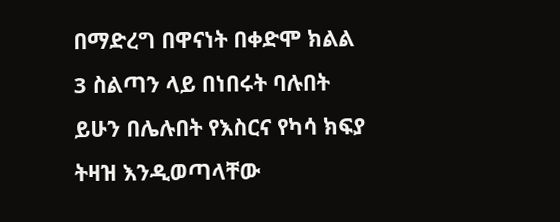በማድረግ በዋናነት በቀድሞ ክልል 3 ስልጣን ላይ በነበሩት ባሉበት ይሁን በሌሉበት የእስርና የካሳ ክፍያ ትዛዝ እንዲወጣላቸው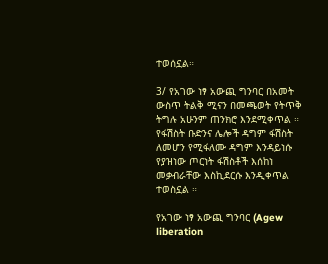ተወሰኗል።

3/ የአገው ነፃ አውጪ ግንባር በአመት ውስጥ ትልቅ ሚናን በመጫወት የትጥቅ ትግሉ አሁንም ጠንክሮ እንደሚቀጥል ። የፋሽስት ቡድንና ሌሎች ዳግም ፋሽስት ለመሆን የሚፋለሙ ዳግም እንዳይነሱ የያዝነው ጦርነት ፋሽስቶች እሰከነ መቃብራቸው እስኪደርሱ እንዲቀጥል ተወስኗል ።

የአገው ነፃ አውጪ ግንባር (Agew liberation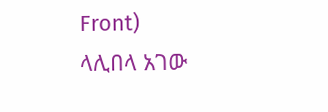Front)
ላሊበላ አገው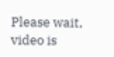Please wait, video is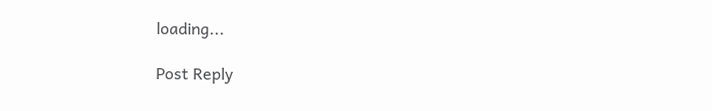loading...

Post Reply